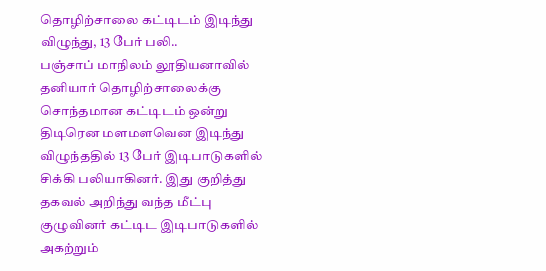தொழிற்சாலை கட்டிடம் இடிந்து விழுந்து, 13 பேர் பலி..
பஞ்சாப் மாநிலம் லூதியனாவில் தனியார் தொழிற்சாலைக்கு சொந்தமான கட்டிடம் ஒன்று திடிரென மளமளவென இடிந்து விழுந்ததில் 13 பேர் இடிபாடுகளில் சிக்கி பலியாகினர். இது குறித்து தகவல் அறிந்து வந்த மீட்பு குழுவினர் கட்டிட இடிபாடுகளில் அகற்றும்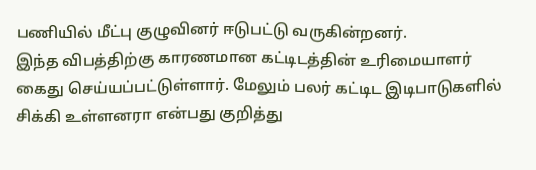பணியில் மீட்பு குழுவினர் ஈடுபட்டு வருகின்றனர்.
இந்த விபத்திற்கு காரணமான கட்டிடத்தின் உரிமையாளர் கைது செய்யப்பட்டுள்ளார். மேலும் பலர் கட்டிட இடிபாடுகளில் சிக்கி உள்ளனரா என்பது குறித்து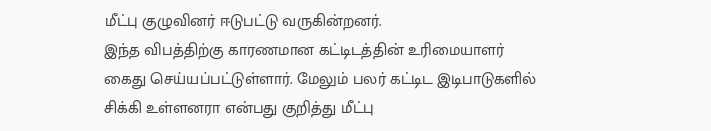மீட்பு குழுவினர் ஈடுபட்டு வருகின்றனர்.
இந்த விபத்திற்கு காரணமான கட்டிடத்தின் உரிமையாளர் கைது செய்யப்பட்டுள்ளார். மேலும் பலர் கட்டிட இடிபாடுகளில் சிக்கி உள்ளனரா என்பது குறித்து மீட்பு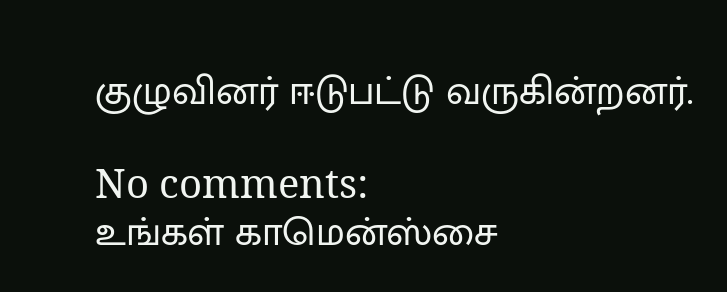குழுவினர் ஈடுபட்டு வருகின்றனர்.

No comments:
உங்கள் காமென்ஸ்சை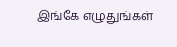இங்கே எழுதுங்கள்